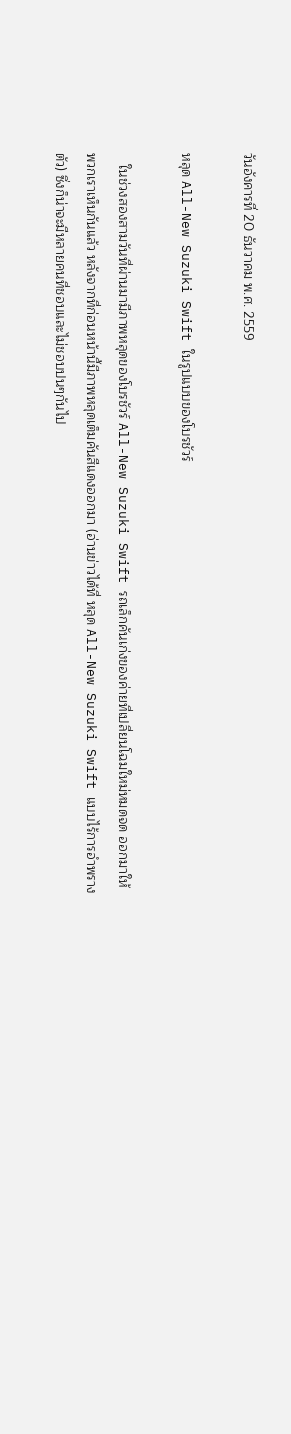วันอังคารที่ 20 ธันวาคม พ.ศ. 2559

หลุด All-New Suzuki Swift ในรูปแบบของโบรชัวร์

   ในช่วงสองสามวันที่ผ่านมามีภาพหลุดของโบรชัวร์ All-New Suzuki Swift รถเล็กคันเก่งของค่ายที่เปลี่ยนโฉมใหม่หมดจด ออกมาให้พวกเราเห็นกันแล้ว หลังจากที่ก่อนหน้านี้มีภาพหลุดเต็มคันสีแดงออกมา (อ่านข่าวได้ที่ หลุด All-New Suzuki Swift แบบไร้การอำพรางตัว) ซึ่งก็น่าจะมีหลายคนที่ชอบและไม่ชอบปนๆกันไป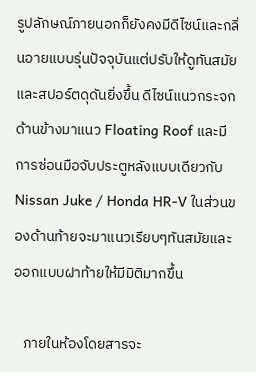รูปลักษณ์ภายนอกก็ยังคงมีดีไซน์และกลิ่นอายแบบรุ่นปัจจุบันแต่ปรับให้ดูทันสมัยและสปอร์ตดุดันยิ่งขึ้น ดีไซน์แนวกระจกด้านข้างมาแนว Floating Roof และมีการซ่อนมือจับประตูหลังแบบเดียวกับ Nissan Juke / Honda HR-V ในส่วนของด้านท้ายจะมาแนวเรียบๆทันสมัยและออกแบบฝาท้ายให้มีมิติมากขึ้น

   ภายในห้องโดยสารจะ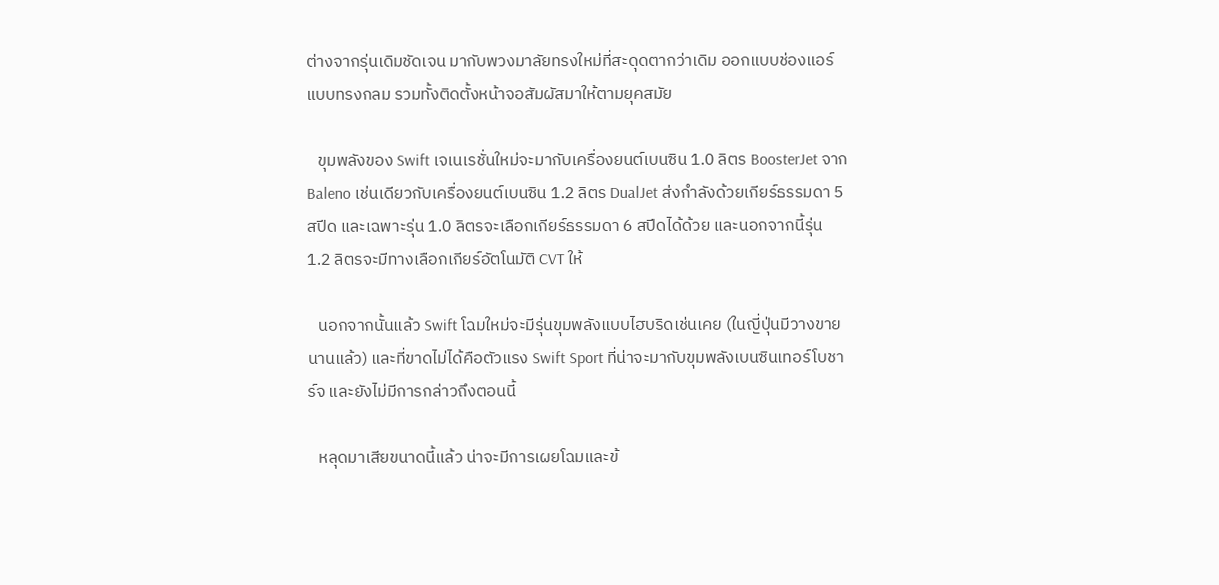ต่างจากรุ่นเดิมชัดเจน มากับพวงมาลัยทรงใหม่ที่สะดุดตากว่าเดิม ออกแบบช่องแอร์แบบทรงกลม รวมทั้งติดตั้งหน้าจอสัมผัสมาให้ตามยุคสมัย

   ขุมพลังของ Swift เจเนเรชั่นใหม่จะมากับเครื่องยนต์เบนซิน 1.0 ลิตร BoosterJet จาก Baleno เช่นเดียวกับเครื่องยนต์เบนซิน 1.2 ลิตร DualJet ส่งกำลังด้วยเกียร์ธรรมดา 5 สปีด และเฉพาะรุ่น 1.0 ลิตรจะเลือกเกียร์ธรรมดา 6 สปีดได้ด้วย และนอกจากนี้รุ่น 1.2 ลิตรจะมีทางเลือกเกียร์อัตโนมัติ CVT ให้

   นอกจากนั้นแล้ว Swift โฉมใหม่จะมีรุ่นขุมพลังแบบไฮบริดเช่นเคย (ในญี่ปุ่นมีวางขายนานแล้ว) และที่ขาดไม่ได้คือตัวแรง Swift Sport ที่น่าจะมากับขุมพลังเบนซินเทอร์โบชาร์จ และยังไม่มีการกล่าวถึงตอนนี้

   หลุดมาเสียขนาดนี้แล้ว น่าจะมีการเผยโฉมและข้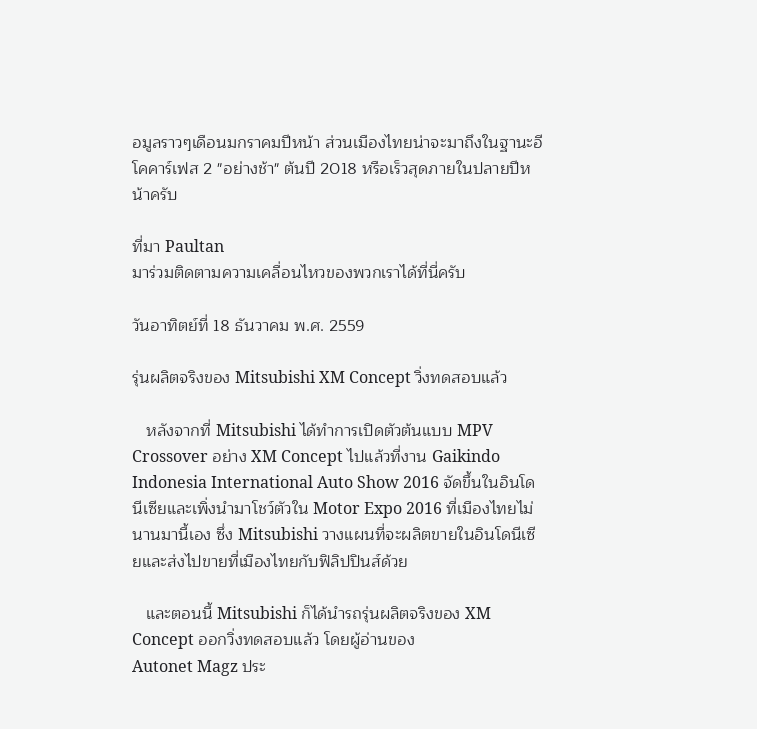อมูลราวๆเดือนมกราคมปีหน้า ส่วนเมืองไทยน่าจะมาถึงในฐานะอีโคคาร์เฟส 2 "อย่างช้า" ต้นปี 2018 หรือเร็วสุดภายในปลายปีหน้าครับ

ที่มา Paultan
มาร่วมติดตามความเคลื่อนไหวของพวกเราได้ที่นี่ครับ

วันอาทิตย์ที่ 18 ธันวาคม พ.ศ. 2559

รุ่นผลิตจริงของ Mitsubishi XM Concept วิ่งทดสอบแล้ว

   หลังจากที่ Mitsubishi ได้ทำการเปิดตัวต้นแบบ MPV Crossover อย่าง XM Concept ไปแล้วที่งาน Gaikindo Indonesia International Auto Show 2016 จัดขึ้นในอินโดนีเซียและเพิ่งนำมาโชว์ตัวใน Motor Expo 2016 ที่เมืองไทยไม่นานมานี้เอง ซึ่ง Mitsubishi วางแผนที่จะผลิตขายในอินโดนีเซียและส่งไปขายที่เมืองไทยกับฟิลิปปินส์ด้วย

   และตอนนี้ Mitsubishi ก็ได้นำรถรุ่นผลิตจริงของ XM Concept ออกวิ่งทดสอบแล้ว โดยผู้อ่านของ
Autonet Magz ประ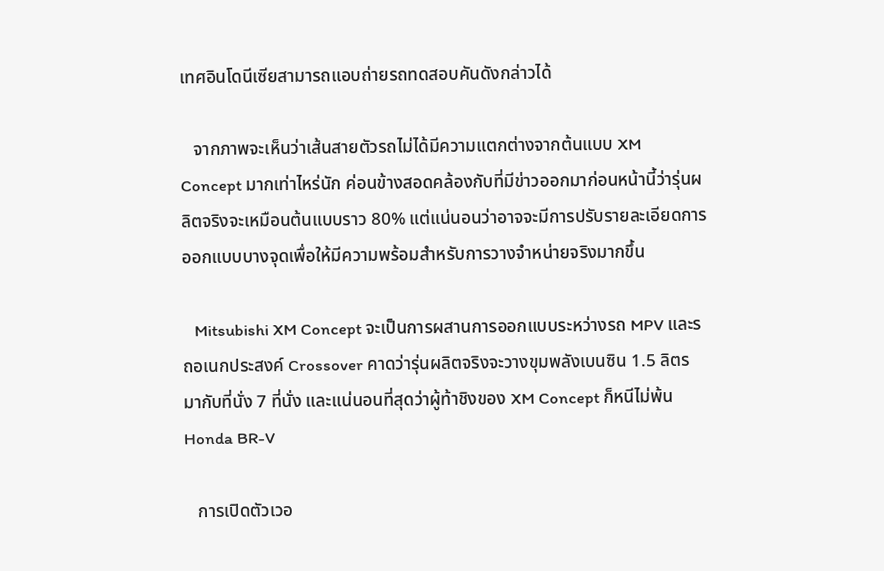เทศอินโดนีเซียสามารถแอบถ่ายรถทดสอบคันดังกล่าวได้

   จากภาพจะเห็นว่าเส้นสายตัวรถไม่ได้มีความแตกต่างจากต้นแบบ XM Concept มากเท่าไหร่นัก ค่อนข้างสอดคล้องกับที่มีข่าวออกมาก่อนหน้านี้ว่ารุ่นผลิตจริงจะเหมือนต้นแบบราว 80% แต่แน่นอนว่าอาจจะมีการปรับรายละเอียดการออกแบบบางจุดเพื่อให้มีความพร้อมสำหรับการวางจำหน่ายจริงมากขึ้น

   Mitsubishi XM Concept จะเป็นการผสานการออกแบบระหว่างรถ MPV และรถอเนกประสงค์ Crossover คาดว่ารุ่นผลิตจริงจะวางขุมพลังเบนซิน 1.5 ลิตร มากับที่นั่ง 7 ที่นั่ง และแน่นอนที่สุดว่าผู้ท้าชิงของ XM Concept ก็หนีไม่พ้น Honda BR-V

   การเปิดตัวเวอ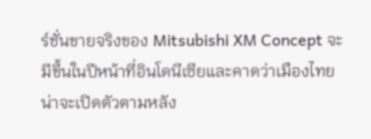ร์ชั่นขายจริงของ Mitsubishi XM Concept จะมีขึ้นในปีหน้าที่อินโดนีเซียและคาดว่าเมืองไทยน่าจะเปิดตัวตามหลัง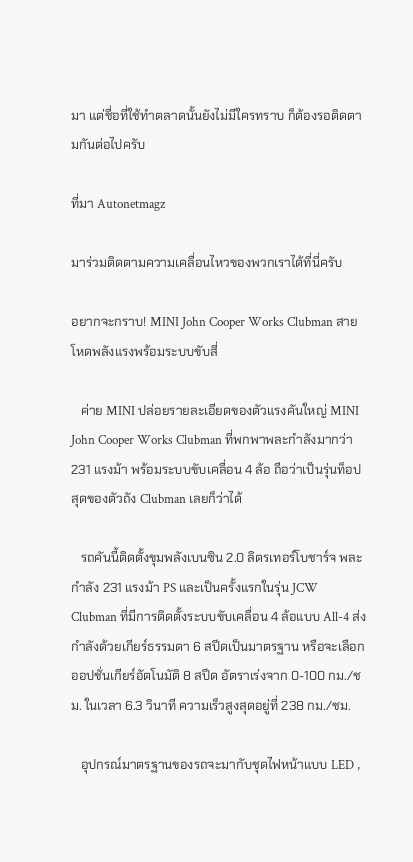มา แต่ชื่อที่ใช้ทำตลาดนั้นยังไม่มีใครทราบ ก็ต้องรอติดตามกันต่อไปครับ

ที่มา Autonetmagz

มาร่วมติดตามความเคลื่อนไหวของพวกเราได้ที่นี่ครับ

อยากจะกราบ! MINI John Cooper Works Clubman สายโหดพลังแรงพร้อมระบบขับสี่

   ค่าย MINI ปล่อยรายละเอียดของตัวแรงคันใหญ่ MINI John Cooper Works Clubman ที่พกพาพละกำลังมากว่า 231 แรงม้า พร้อมระบบขับเคลื่อน 4 ล้อ ถือว่าเป็นรุ่นท็อปสุดของตัวถัง Clubman เลยก็ว่าได้

   รถคันนี้ติดตั้งขุมพลังเบนซิน 2.0 ลิตรเทอร์โบชาร์จ พละกำลัง 231 แรงม้า PS และเป็นครั้งแรกในรุ่น JCW Clubman ที่มีการติดตั้งระบบขับเคลื่อน 4 ล้อแบบ All-4 ส่งกำลังด้วยเกียร์ธรรมดา 6 สปีดเป็นมาตรฐาน หรือจะเลือกออปชั่นเกียร์อัตโนมัติ 8 สปีด อัตราเร่งจาก 0-100 กม./ชม. ในเวลา 6.3 วินาที ความเร็วสูงสุดอยู่ที่ 238 กม./ชม.

   อุปกรณ์มาตรฐานของรถจะมากับชุดไฟหน้าแบบ LED ,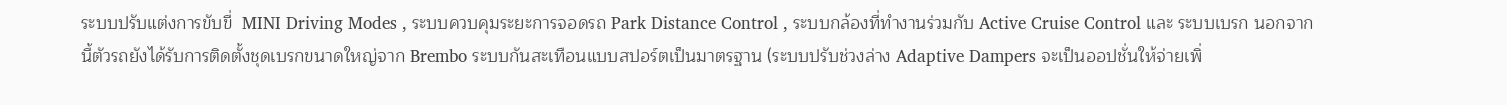ระบบปรับแต่งการขับขี่  MINI Driving Modes , ระบบควบคุมระยะการจอดรถ Park Distance Control , ระบบกล้องที่ทำงานร่วมกับ Active Cruise Control และ ระบบเบรก นอกจากนี้ตัวรถยังได้รับการติดตั้งชุดเบรกขนาดใหญ่จาก Brembo ระบบกันสะเทือนแบบสปอร์ตเป็นมาตรฐาน (ระบบปรับช่วงล่าง Adaptive Dampers จะเป็นออปชั่นให้จ่ายเพิ่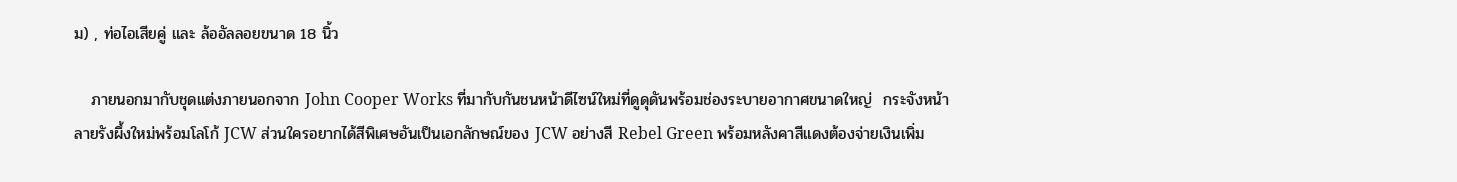ม) , ท่อไอเสียคู่ และ ล้ออัลลอยขนาด 18 นิ้ว

   ภายนอกมากับชุดแต่งภายนอกจาก John Cooper Works ที่มากับกันชนหน้าดีไซน์ใหม่ที่ดูดุดันพร้อมช่องระบายอากาศขนาดใหญ่  กระจังหน้าลายรังผึ้งใหม่พร้อมโลโก้ JCW ส่วนใครอยากได้สีพิเศษอันเป็นเอกลักษณ์ของ JCW อย่างสี Rebel Green พร้อมหลังคาสีแดงต้องจ่ายเงินเพิ่ม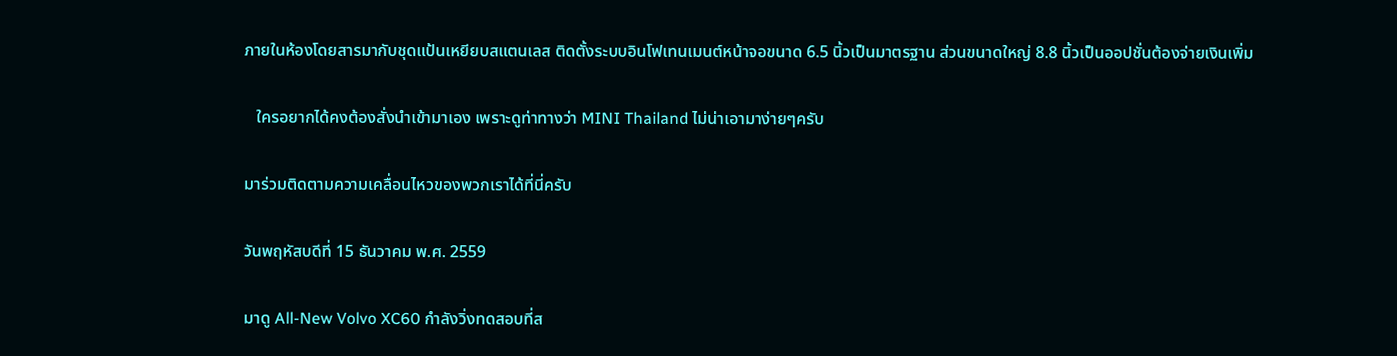ภายในห้องโดยสารมากับชุดแป้นเหยียบสแตนเลส ติดตั้งระบบอินโฟเทนเมนต์หน้าจอขนาด 6.5 นิ้วเป็นมาตรฐาน ส่วนขนาดใหญ่ 8.8 นิ้วเป็นออปชั่นต้องจ่ายเงินเพิ่ม

   ใครอยากได้คงต้องสั่งนำเข้ามาเอง เพราะดูท่าทางว่า MINI Thailand ไม่น่าเอามาง่ายๆครับ

มาร่วมติดตามความเคลื่อนไหวของพวกเราได้ที่นี่ครับ

วันพฤหัสบดีที่ 15 ธันวาคม พ.ศ. 2559

มาดู All-New Volvo XC60 กำลังวิ่งทดสอบที่ส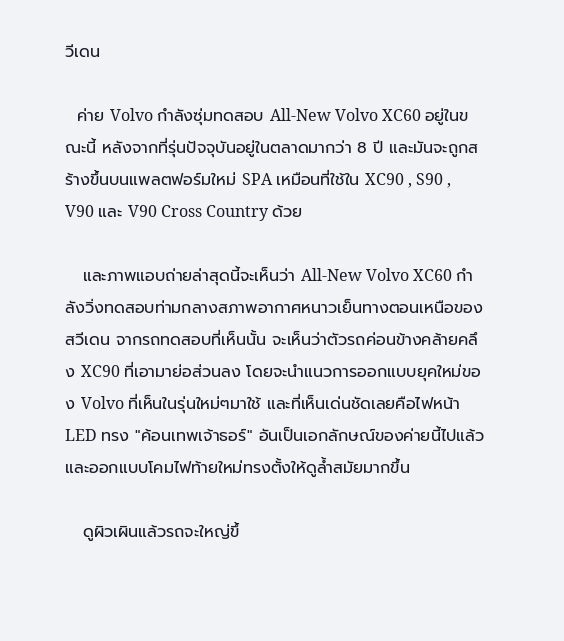วีเดน

  ค่าย Volvo กำลังซุ่มทดสอบ All-New Volvo XC60 อยู่ในขณะนี้ หลังจากที่รุ่นปัจจุบันอยู่ในตลาดมากว่า 8 ปี และมันจะถูกสร้างขึ้นบนแพลตฟอร์มใหม่ SPA เหมือนที่ใช้ใน XC90 , S90 , V90 และ V90 Cross Country ด้วย

   และภาพแอบถ่ายล่าสุดนี้จะเห็นว่า All-New Volvo XC60 กำลังวิ่งทดสอบท่ามกลางสภาพอากาศหนาวเย็นทางตอนเหนือของสวีเดน จากรถทดสอบที่เห็นนั้น จะเห็นว่าตัวรถค่อนข้างคล้ายคลึง XC90 ที่เอามาย่อส่วนลง โดยจะนำแนวการออกแบบยุคใหม่ของ Volvo ที่เห็นในรุ่นใหม่ๆมาใช้ และที่เห็นเด่นชัดเลยคือไฟหน้า LED ทรง "ค้อนเทพเจ้าธอร์" อันเป็นเอกลักษณ์ของค่ายนี้ไปแล้ว และออกแบบโคมไฟท้ายใหม่ทรงตั้งให้ดูล้ำสมัยมากขึ้น

   ดูผิวเผินแล้วรถจะใหญ่ขึ้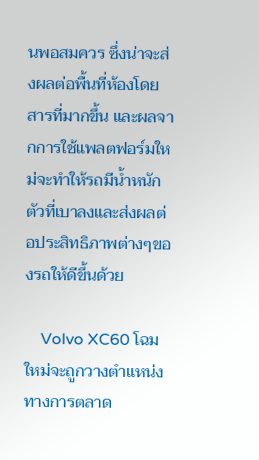นพอสมควร ซึ่งน่าจะส่งผลต่อพื้นที่ห้องโดยสารที่มากขึ้น และผลจากการใช้แพลตฟอร์มใหม่จะทำให้รถมีน้ำหนักตัวที่เบาลงและส่งผลต่อประสิทธิภาพต่างๆของรถให้ดีขึ้นด้วย

    Volvo XC60 โฉมใหม่จะถูกวางตำแหน่งทางการตลาด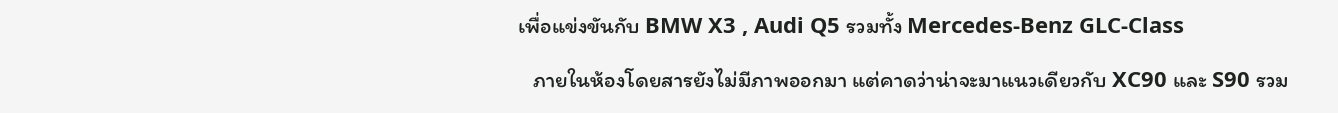เพื่อแข่งขันกับ BMW X3 , Audi Q5 รวมทั้ง Mercedes-Benz GLC-Class

   ภายในห้องโดยสารยังไม่มีภาพออกมา แต่คาดว่าน่าจะมาแนวเดียวกับ XC90 และ S90 รวม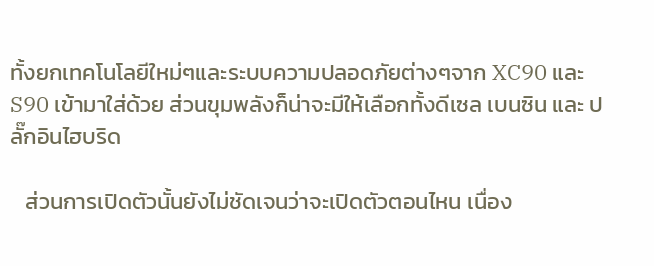ทั้งยกเทคโนโลยีใหม่ๆและระบบความปลอดภัยต่างๆจาก XC90 และ S90 เข้ามาใส่ด้วย ส่วนขุมพลังก็น่าจะมีให้เลือกทั้งดีเซล เบนซิน และ ปลั๊กอินไฮบริด

   ส่วนการเปิดตัวนั้นยังไม่ชัดเจนว่าจะเปิดตัวตอนไหน เนื่อง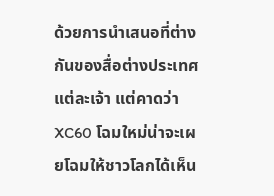ด้วยการนำเสนอที่ต่างกันของสื่อต่างประเทศแต่ละเจ้า แต่คาดว่า XC60 โฉมใหม่น่าจะเผยโฉมให้ชาวโลกได้เห็น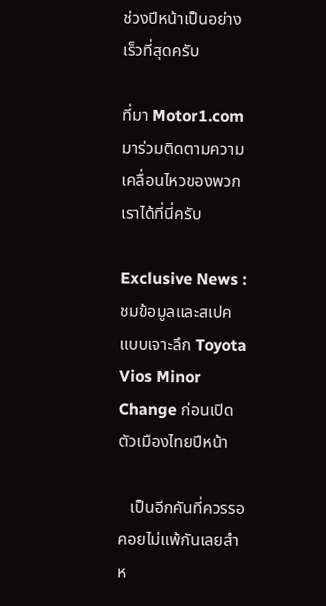ช่วงปีหน้าเป็นอย่างเร็วที่สุดครับ

ที่มา Motor1.com
มาร่วมติดตามความเคลื่อนไหวของพวกเราได้ที่นี่ครับ

Exclusive News : ชมข้อมูลและสเปคแบบเจาะลึก Toyota Vios Minor Change ก่อนเปิดตัวเมืองไทยปีหน้า

   เป็นอีกคันที่ควรรอคอยไม่แพ้กันเลยสำห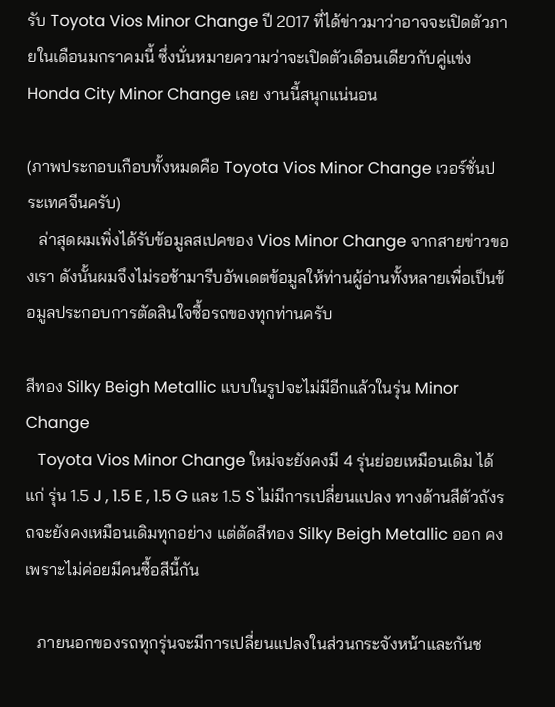รับ Toyota Vios Minor Change ปี 2017 ที่ได้ข่าวมาว่าอาจจะเปิดตัวภายในเดือนมกราคมนี้ ซึ่งนั่นหมายความว่าจะเปิดตัวเดือนเดียวกับคู่แข่ง Honda City Minor Change เลย งานนี้สนุกแน่นอน

(ภาพประกอบเกือบทั้งหมดคือ Toyota Vios Minor Change เวอร์ชั่นประเทศจีนครับ)
   ล่าสุดผมเพิ่งได้รับข้อมูลสเปคของ Vios Minor Change จากสายข่าวของเรา ดังนั้นผมจึงไม่รอช้ามารีบอัพเดตข้อมูลให้ท่านผู้อ่านทั้งหลายเพื่อเป็นข้อมูลประกอบการตัดสินใจซื้อรถของทุกท่านครับ

สีทอง Silky Beigh Metallic แบบในรูปจะไม่มีอีกแล้วในรุ่น Minor Change
   Toyota Vios Minor Change ใหม่จะยังคงมี 4 รุ่นย่อยเหมือนเดิม ได้แก่ รุ่น 1.5 J , 1.5 E , 1.5 G และ 1.5 S ไม่มีการเปลี่ยนแปลง ทางด้านสีตัวถังรถจะยังคงเหมือนเดิมทุกอย่าง แต่ตัดสีทอง Silky Beigh Metallic ออก คงเพราะไม่ค่อยมีคนซื้อสีนี้กัน

   ภายนอกของรถทุกรุ่นจะมีการเปลี่ยนแปลงในส่วนกระจังหน้าและกันช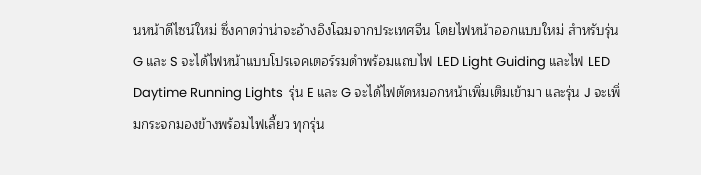นหน้าดีไซน์ใหม่ ซึ่งคาดว่าน่าจะอ้างอิงโฉมจากประเทศจีน โดยไฟหน้าออกแบบใหม่ สำหรับรุ่น G และ S จะได้ไฟหน้าแบบโปรเจคเตอร์รมดำพร้อมแถบไฟ LED Light Guiding และไฟ LED Daytime Running Lights  รุ่น E และ G จะได้ไฟตัดหมอกหน้าเพิ่มเติมเข้ามา และรุ่น J จะเพิ่มกระจกมองข้างพร้อมไฟเลี้ยว ทุกรุ่น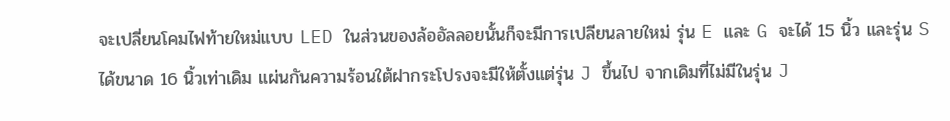จะเปลี่ยนโคมไฟท้ายใหม่แบบ LED ในส่วนของล้ออัลลอยนั้นก็จะมีการเปลียนลายใหม่ รุ่น E และ G จะได้ 15 นิ้ว และรุ่น S ได้ขนาด 16 นิ้วเท่าเดิม แผ่นกันความร้อนใต้ฝากระโปรงจะมีให้ตั้งแต่รุ่น J ขึ้นไป จากเดิมที่ไม่มีในรุ่น J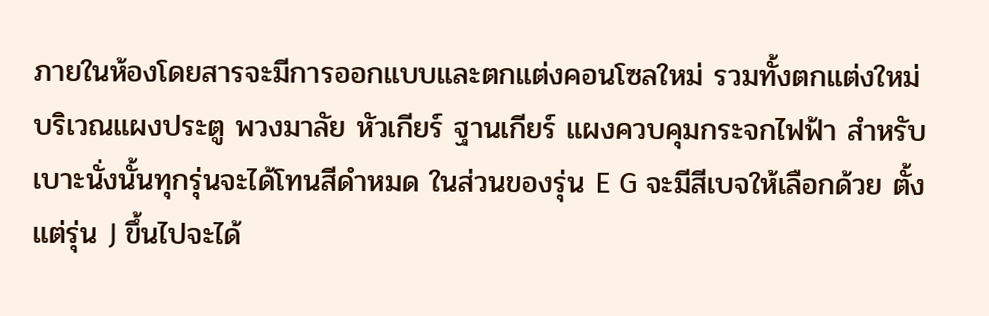ภายในห้องโดยสารจะมีการออกแบบและตกแต่งคอนโซลใหม่ รวมทั้งตกแต่งใหม่บริเวณแผงประตู พวงมาลัย หัวเกียร์ ฐานเกียร์ แผงควบคุมกระจกไฟฟ้า สำหรับเบาะนั่งนั้นทุกรุ่นจะได้โทนสีดำหมด ในส่วนของรุ่น E G จะมีสีเบจให้เลือกด้วย ตั้งแต่รุ่น J ขึ้นไปจะได้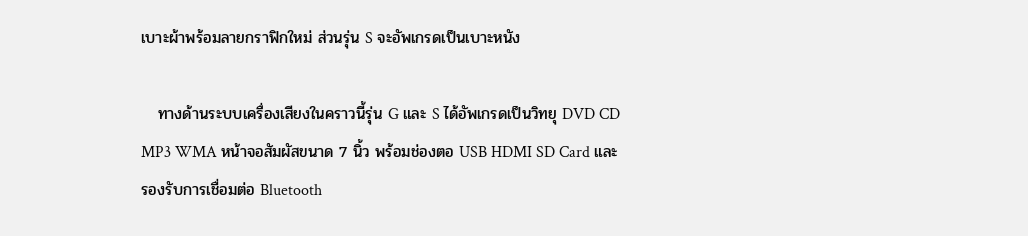เบาะผ้าพร้อมลายกราฟิกใหม่ ส่วนรุ่น S จะอัพเกรดเป็นเบาะหนัง

   ทางด้านระบบเครื่องเสียงในคราวนี้รุ่น G และ S ได้อัพเกรดเป็นวิทยุ DVD CD MP3 WMA หน้าจอสัมผัสขนาด 7 นิ้ว พร้อมช่องตอ USB HDMI SD Card และ รองรับการเชื่อมต่อ Bluetooth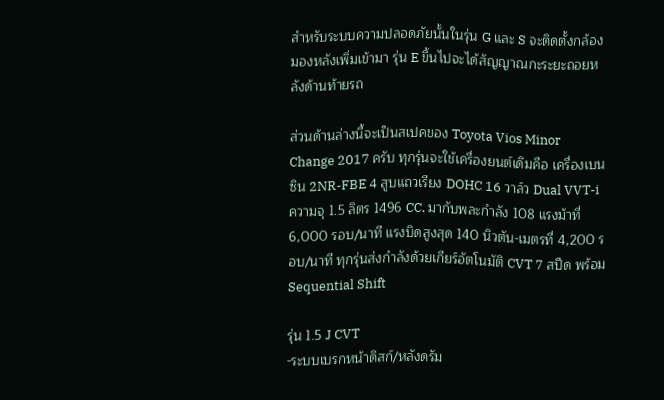สำหรับระบบความปลอดภัยนั้นในรุ่น G และ S จะติดตั้งกล้องมองหลังเพิ่มเข้ามา รุ่น E ขึ้นไปจะได้สัญญาณกะระยะถอยหลังด้านท้ายรถ

ส่วนด้านล่างนี้จะเป็นสเปคของ Toyota Vios Minor Change 2017 ครับ ทุกรุ่นจะใช้เครื่องยนต์เดิมคือ เครื่องเบนซิน 2NR-FBE 4 สูบแถวเรียง DOHC 16 วาล์ว Dual VVT-i ความจุ 1.5 ลิตร 1496 CC. มากับพละกำลัง 108 แรงม้าที่ 6,000 รอบ/นาที แรงบิดสูงสุด 140 นิวตัน-เมตรที่ 4,200 รอบ/นาที ทุกรุ่นส่งกำลังด้วยเกียร์อัตโนมัติ CVT 7 สปีด พร้อม Sequential Shift

รุ่น 1.5 J CVT
-ระบบเบรกหน้าดิสก์/หลังดรัม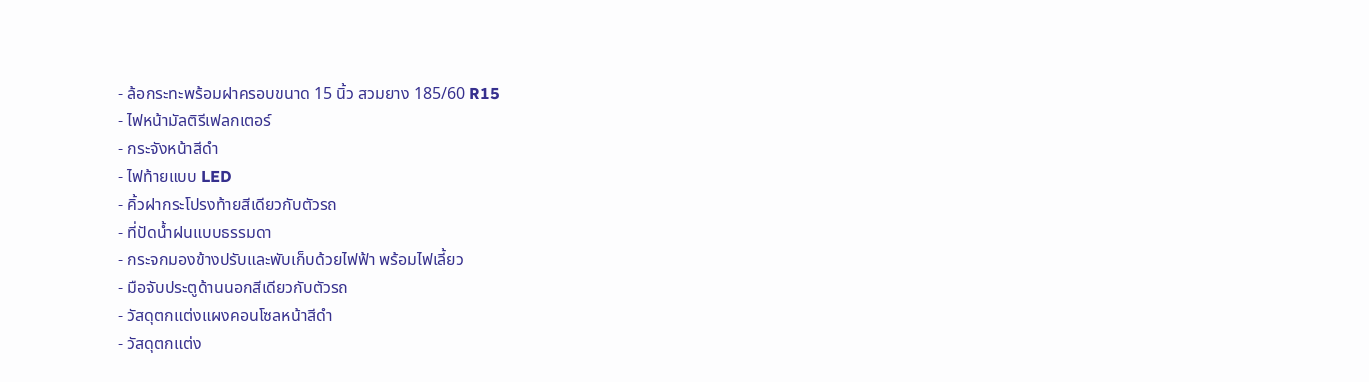- ล้อกระทะพร้อมฝาครอบขนาด 15 นิ้ว สวมยาง 185/60 R15
- ไฟหน้ามัลติรีเฟลกเตอร์
- กระจังหน้าสีดำ
- ไฟท้ายแบบ LED
- คิ้วฝากระโปรงท้ายสีเดียวกับตัวรถ
- ที่ปัดน้ำฝนแบบธรรมดา
- กระจกมองข้างปรับและพับเก็บด้วยไฟฟ้า พร้อมไฟเลี้ยว
- มือจับประตูด้านนอกสีเดียวกับตัวรถ
- วัสดุตกแต่งแผงคอนโซลหน้าสีดำ
- วัสดุตกแต่ง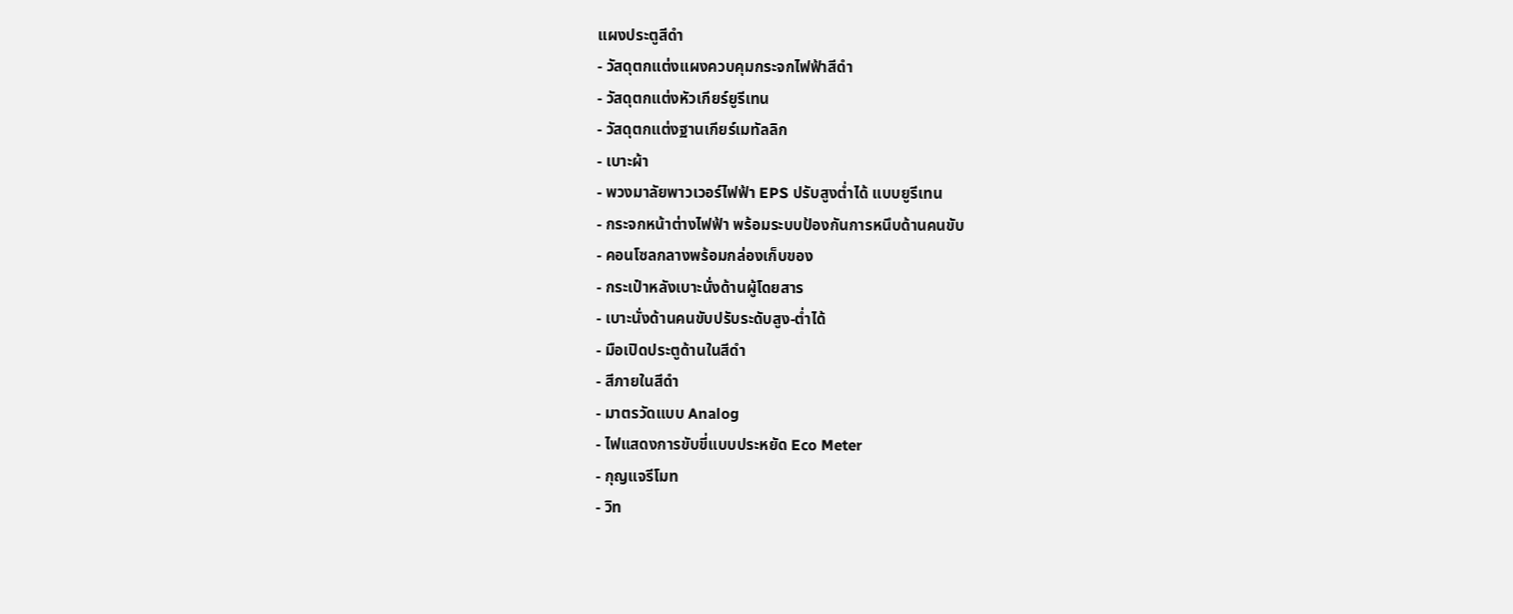แผงประตูสีดำ
- วัสดุตกแต่งแผงควบคุมกระจกไฟฟ้าสีดำ
- วัสดุตกแต่งหัวเกียร์ยูรีเทน
- วัสดุตกแต่งฐานเกียร์เมทัลลิก
- เบาะผ้า
- พวงมาลัยพาวเวอร์ไฟฟ้า EPS ปรับสูงต่ำได้ แบบยูรีเทน
- กระจกหน้าต่างไฟฟ้า พร้อมระบบป้องกันการหนึบด้านคนขับ
- คอนโซลกลางพร้อมกล่องเก็บของ
- กระเป๋าหลังเบาะนั่งด้านผู้โดยสาร
- เบาะนั่งด้านคนขับปรับระดับสูง-ต่ำได้
- มือเปิดประตูด้านในสีดำ
- สีภายในสีดำ
- มาตรวัดแบบ Analog
- ไฟแสดงการขับขี่แบบประหยัด Eco Meter
- กุญแจรีโมท
- วิท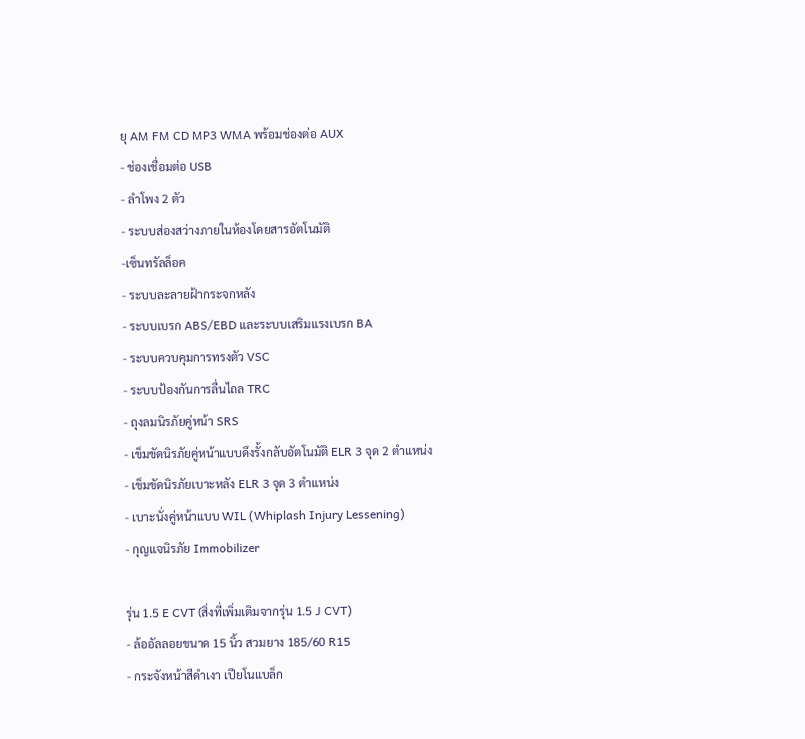ยุ AM FM CD MP3 WMA พร้อมช่องต่อ AUX
- ช่องเชื่อมต่อ USB
- ลำโพง 2 ตัว
- ระบบส่องสว่างภายในห้องโดยสารอัตโนมัติ
-เซ็นทรัลล็อค
- ระบบละลายฝ้ากระจกหลัง
- ระบบเบรก ABS/EBD และระบบเสริมแรงเบรก BA
- ระบบควบคุมการทรงตัว VSC
- ระบบป้องกันการลื่นไถล TRC
- ถุงลมนิรภัยคู่หน้า SRS
- เข็มขัดนิรภัยคู่หน้าแบบดึงรั้งกลับอัตโนมัติ ELR 3 จุด 2 ตำแหน่ง
- เข็มขัดนิรภัยเบาะหลัง ELR 3 จุด 3 ตำแหน่ง
- เบาะนั่งคู่หน้าแบบ WIL (Whiplash Injury Lessening)
- กุญแจนิรภัย Immobilizer

รุ่น 1.5 E CVT (สิ่งที่เพิ่มเติมจากรุ่น 1.5 J CVT)
- ล้ออัลลอยขนาด 15 นิ้ว สวมยาง 185/60 R15
- กระจังหน้าสีดำเงา เปียโนแบล็ก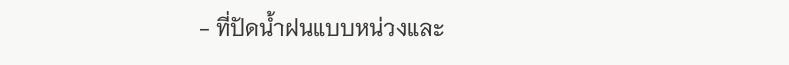- ที่ปัดน้ำฝนแบบหน่วงและ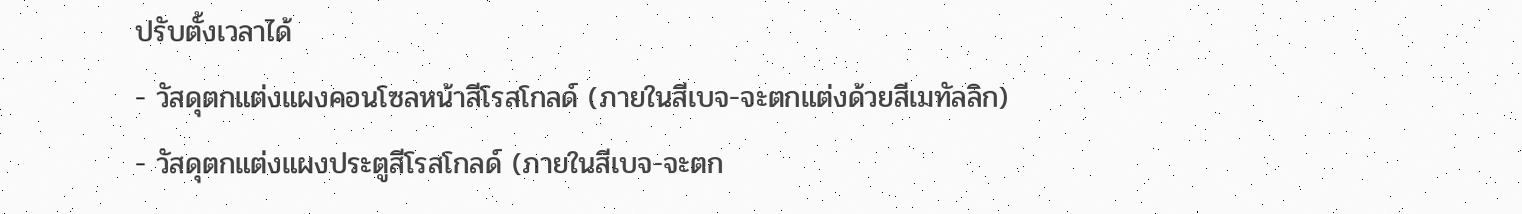ปรับตั้งเวลาได้
- วัสดุตกแต่งแผงคอนโซลหน้าสีโรสโกลด์ (ภายในสีเบจ-จะตกแต่งด้วยสีเมทัลลิก)
- วัสดุตกแต่งแผงประตูสีโรสโกลด์ (ภายในสีเบจ-จะตก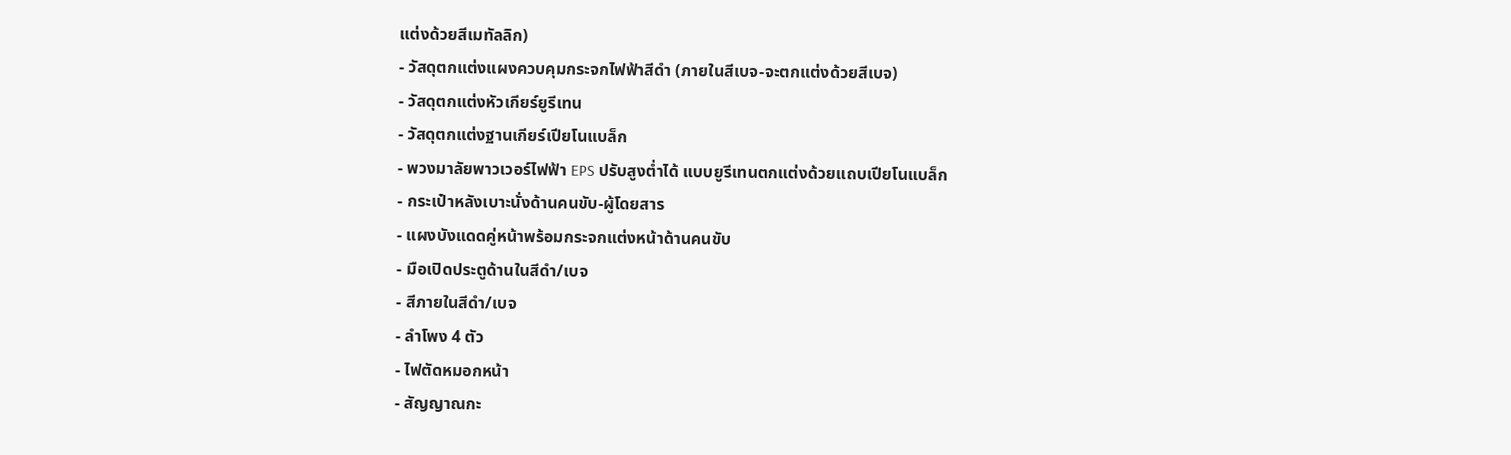แต่งด้วยสีเมทัลลิก)
- วัสดุตกแต่งแผงควบคุมกระจกไฟฟ้าสีดำ (ภายในสีเบจ-จะตกแต่งด้วยสีเบจ)
- วัสดุตกแต่งหัวเกียร์ยูรีเทน
- วัสดุตกแต่งฐานเกียร์เปียโนแบล็ก
- พวงมาลัยพาวเวอร์ไฟฟ้า EPS ปรับสูงต่ำได้ แบบยูรีเทนตกแต่งด้วยแถบเปียโนแบล็ก
- กระเป๋าหลังเบาะนั่งด้านคนขับ-ผู้โดยสาร
- แผงบังแดดคู่หน้าพร้อมกระจกแต่งหน้าด้านคนขับ
- มือเปิดประตูด้านในสีดำ/เบจ
- สีภายในสีดำ/เบจ
- ลำโพง 4 ตัว
- ไฟตัดหมอกหน้า
- สัญญาณกะ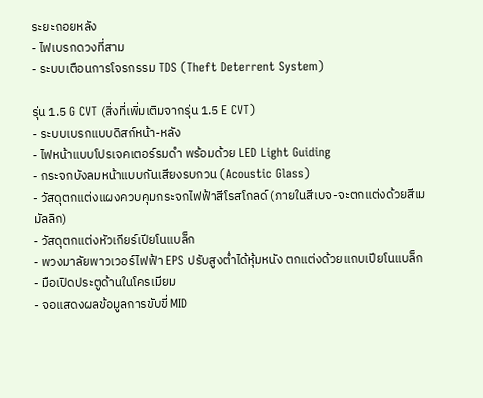ระยะถอยหลัง
- ไฟเบรกดวงที่สาม
- ระบบเตือนการโจรกรรม TDS (Theft Deterrent System)

รุ่น 1.5 G CVT (สิ่งที่เพิ่มเติมจากรุ่น 1.5 E CVT)
- ระบบเบรกแบบดิสก์หน้า-หลัง
- ไฟหน้าแบบโปรเจคเตอร์รมดำ พร้อมด้วย LED Light Guiding
- กระจกบังลมหน้าแบบกันเสียงรบกวน (Acoustic Glass)
- วัสดุตกแต่งแผงควบคุมกระจกไฟฟ้าสีโรสโกลด์ (ภายในสีเบจ-จะตกแต่งด้วยสีเมมัลลิก)
- วัสดุตกแต่งหัวเกียร์เปียโนแบล็ก
- พวงมาลัยพาวเวอร์ไฟฟ้า EPS ปรับสูงต่ำได้หุ้มหนัง ตกแต่งด้วยแถบเปียโนแบล็ก
- มือเปิดประตูด้านในโครเมียม
- จอแสดงผลข้อมูลการขับขี่ MID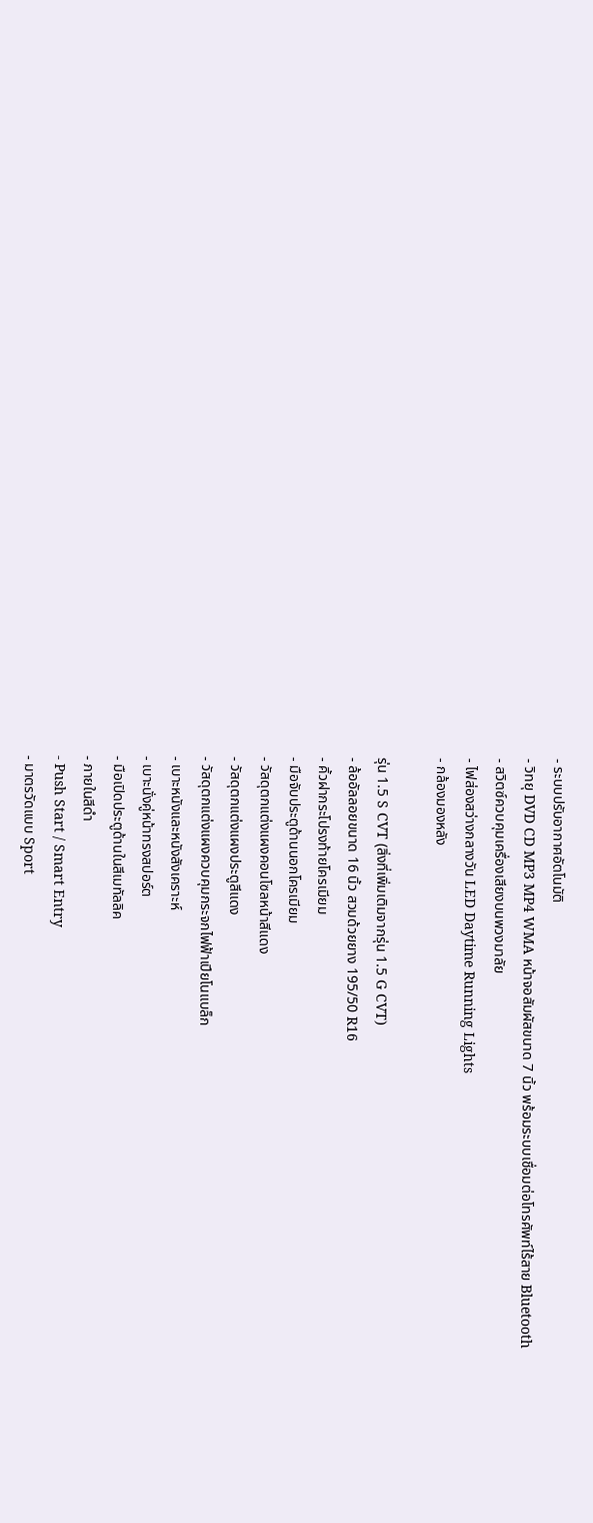- ระบบปรับอากาศอัตโนมัติ
- วิทยุ DVD CD MP3 MP4 WMA หน้าจอสัมผัสขนาด 7 นิ้ว พร้อมระบบเชื่อมต่อโทรศัพท์ไร้สาย Bluetooth
- สวิตซ์ควบคุมเครื่องเสียงบนพวงมาลัย
- ไฟส่องสว่างกลางวัน LED Daytime Running Lights
- กล้องมองหลัง

รุ่น 1.5 S CVT (สิ่งที่เพิ่มเติมจากรุ่น 1.5 G CVT)
- ล้ออัลลอยขนาด 16 นิ้ว สวมด้วยยาง 195/50 R16
- คิ้วฝากระโปรงท้ายโครเมียม
- มือจับประตูด้านนอกโครเมียม
- วัสดุตกแต่งแผงคอนโซลหน้าสีแดง
- วัสดุตกแต่งแผงประตูสีแดง
- วัสดุตกแต่งแผงควบคุมกระจกไฟฟ้าเปียโนแบล็ก
- เบาะหนังและหนังสังเคราะห์
- เบาะนั่งคู่หน้าทรงสปอร์ต
- มือเปิดประตูด้านในสีเมทัลลิค
- ภายในสีดำ
- Push Start / Smart Entry
- มาตรวัดแบบ Sport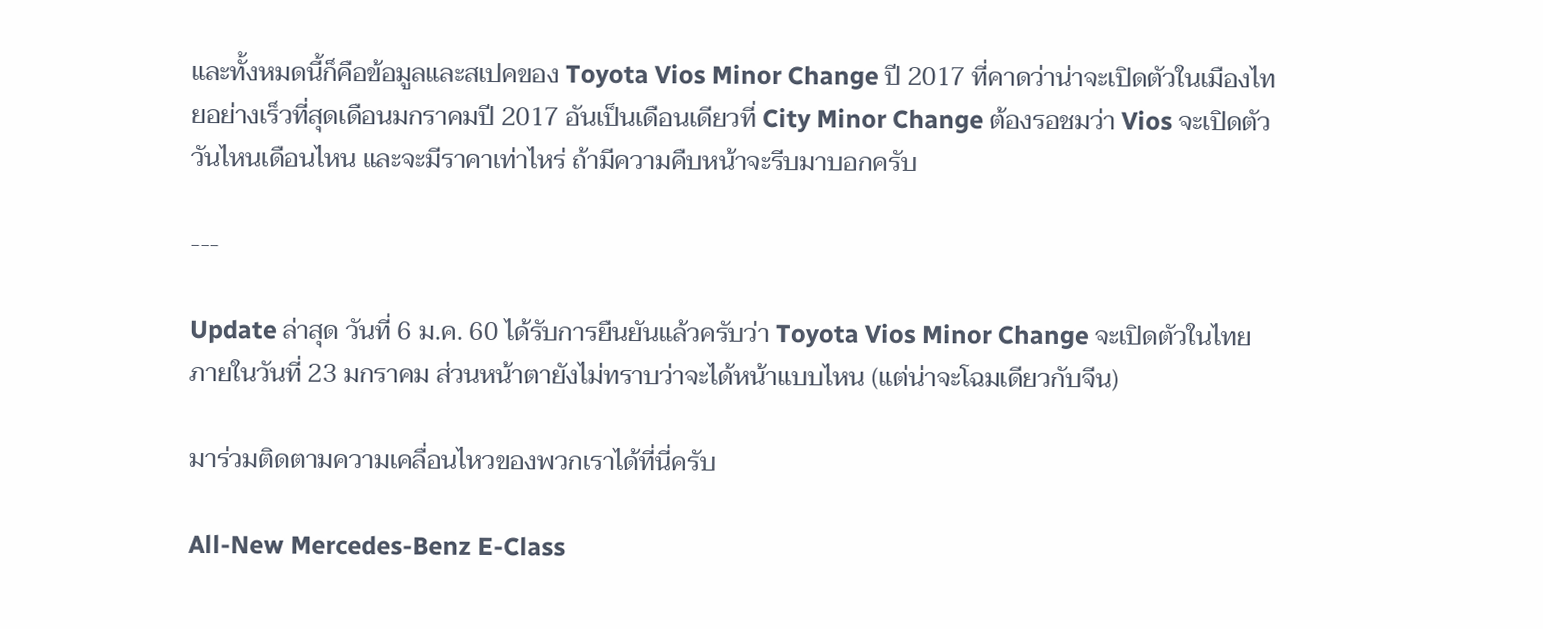และทั้งหมดนี้ก็คือข้อมูลและสเปคของ Toyota Vios Minor Change ปี 2017 ที่คาดว่าน่าจะเปิดตัวในเมืองไทยอย่างเร็วที่สุดเดือนมกราคมปี 2017 อันเป็นเดือนเดียวที่ City Minor Change ต้องรอชมว่า Vios จะเปิดตัววันไหนเดือนไหน และจะมีราคาเท่าไหร่ ถ้ามีความคืบหน้าจะรีบมาบอกครับ

---

Update ล่าสุด วันที่ 6 ม.ค. 60 ได้รับการยืนยันแล้วครับว่า Toyota Vios Minor Change จะเปิดตัวในไทยภายในวันที่ 23 มกราคม ส่วนหน้าตายังไม่ทราบว่าจะได้หน้าแบบไหน (แต่น่าจะโฉมเดียวกับจีน)

มาร่วมติดตามความเคลื่อนไหวของพวกเราได้ที่นี่ครับ

All-New Mercedes-Benz E-Class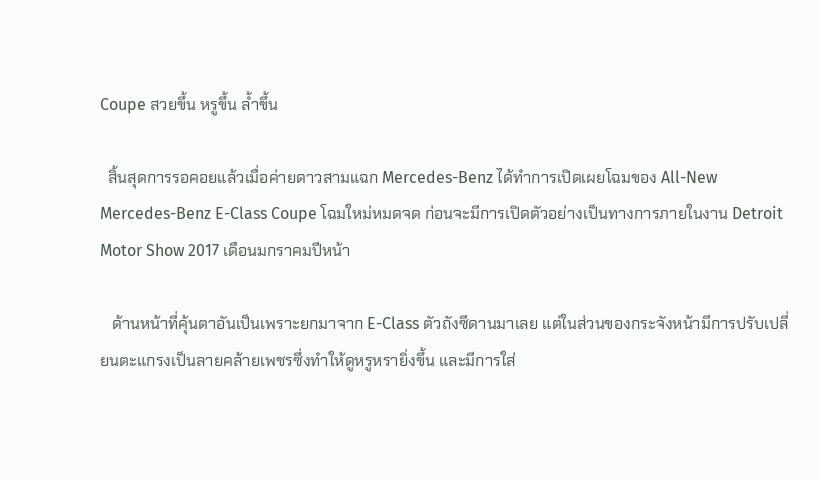Coupe สวยขึ้น หรูขึ้น ล้ำขึ้น

  สิ้นสุดการรอคอยแล้วเมื่อค่ายดาวสามแฉก Mercedes-Benz ได้ทำการเปิดเผยโฉมของ All-New Mercedes-Benz E-Class Coupe โฉมใหม่หมดจด ก่อนจะมีการเปิดตัวอย่างเป็นทางการภายในงาน Detroit Motor Show 2017 เดือนมกราคมปีหน้า

   ด้านหน้าที่คุ้นตาอันเป็นเพราะยกมาจาก E-Class ตัวถังซีดานมาเลย แต่ในส่วนของกระจังหน้ามีการปรับเปลี่ยนตะแกรงเป็นลายคล้ายเพชรซึ่งทำให้ดูหรูหรายิ่งขึ้น และมีการใส่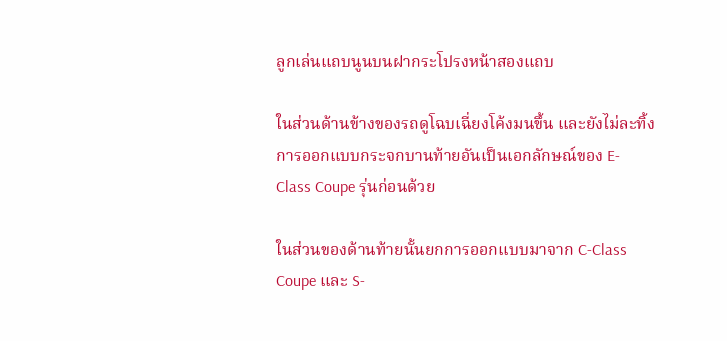ลูกเล่นแถบนูนบนฝากระโปรงหน้าสองแถบ

ในส่วนด้านข้างของรถดูโฉบเฉี่ยงโค้งมนขึ้น และยังไม่ละทิ้งการออกแบบกระจกบานท้ายอันเป็นเอกลักษณ์ของ E-Class Coupe รุ่นก่อนด้วย

ในส่วนของด้านท้ายนั้นยกการออกแบบมาจาก C-Class Coupe และ S-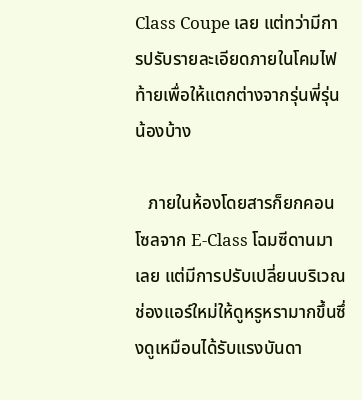Class Coupe เลย แต่ทว่ามีการปรับรายละเอียดภายในโคมไฟท้ายเพื่อให้แตกต่างจากรุ่นพี่รุ่นน้องบ้าง

   ภายในห้องโดยสารก็ยกคอนโซลจาก E-Class โฉมซีดานมาเลย แต่มีการปรับเปลี่ยนบริเวณช่องแอร์ใหม่ให้ดูหรูหรามากขึ้นซึ่งดูเหมือนได้รับแรงบันดา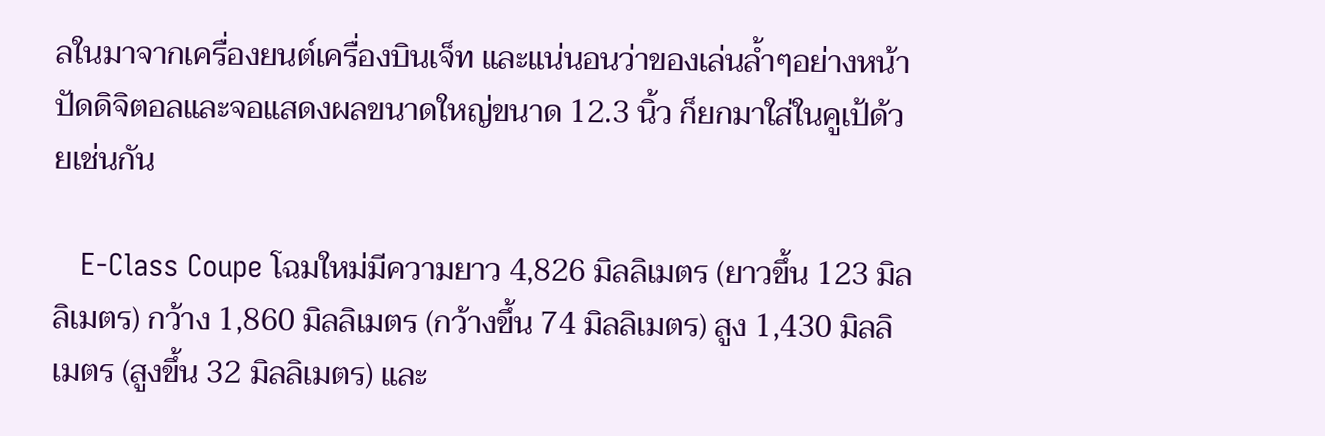ลในมาจากเครื่องยนต์เครื่องบินเจ็ท และแน่นอนว่าของเล่นล้ำๆอย่างหน้าปัดดิจิตอลและจอแสดงผลขนาดใหญ่ขนาด 12.3 นิ้ว ก็ยกมาใส่ในคูเป้ด้วยเช่นกัน

   E-Class Coupe โฉมใหม่มีความยาว 4,826 มิลลิเมตร (ยาวขึ้น 123 มิลลิเมตร) กว้าง 1,860 มิลลิเมตร (กว้างขึ้น 74 มิลลิเมตร) สูง 1,430 มิลลิเมตร (สูงขึ้น 32 มิลลิเมตร) และ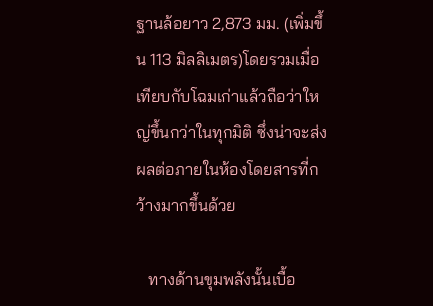ฐานล้อยาว 2,873 มม. (เพิ่มขึ้น 113 มิลลิเมตร)โดยรวมเมื่อเทียบกับโฉมเก่าแล้วถือว่าใหญ่ขึ้นกว่าในทุกมิติ ซึ่งน่าจะส่งผลต่อภายในห้องโดยสารที่กว้างมากขึ้นด้วย

   ทางด้านขุมพลังนั้นเบื้อ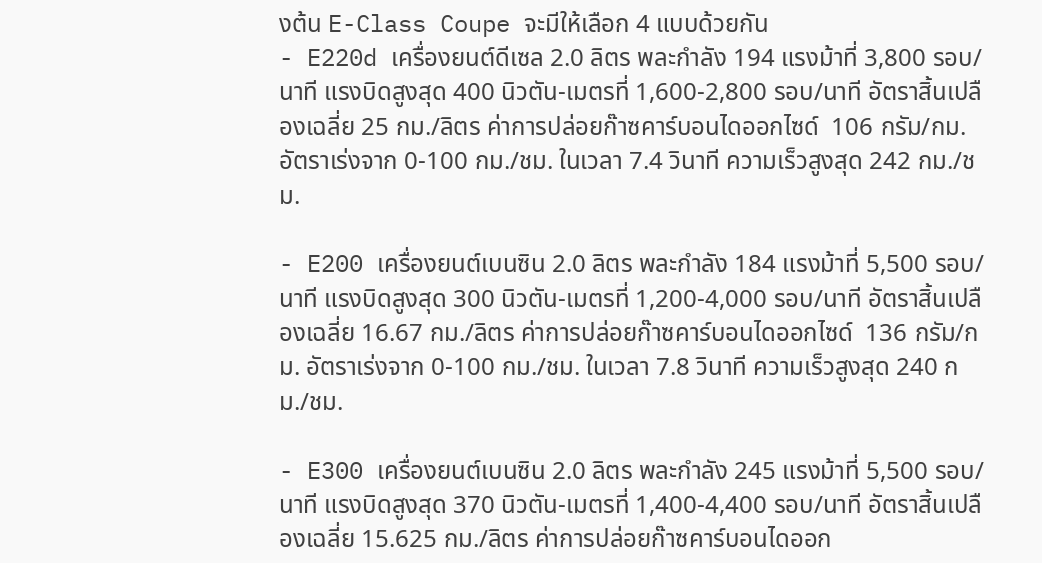งต้น E-Class Coupe จะมีให้เลือก 4 แบบด้วยกัน
- E220d เครื่องยนต์ดีเซล 2.0 ลิตร พละกำลัง 194 แรงม้าที่ 3,800 รอบ/นาที แรงบิดสูงสุด 400 นิวตัน-เมตรที่ 1,600-2,800 รอบ/นาที อัตราสิ้นเปลืองเฉลี่ย 25 กม./ลิตร ค่าการปล่อยก๊าซคาร์บอนไดออกไซด์  106 กรัม/กม. อัตราเร่งจาก 0-100 กม./ชม. ในเวลา 7.4 วินาที ความเร็วสูงสุด 242 กม./ชม.

- E200 เครื่องยนต์เบนซิน 2.0 ลิตร พละกำลัง 184 แรงม้าที่ 5,500 รอบ/นาที แรงบิดสูงสุด 300 นิวตัน-เมตรที่ 1,200-4,000 รอบ/นาที อัตราสิ้นเปลืองเฉลี่ย 16.67 กม./ลิตร ค่าการปล่อยก๊าซคาร์บอนไดออกไซด์  136 กรัม/กม. อัตราเร่งจาก 0-100 กม./ชม. ในเวลา 7.8 วินาที ความเร็วสูงสุด 240 กม./ชม.

- E300 เครื่องยนต์เบนซิน 2.0 ลิตร พละกำลัง 245 แรงม้าที่ 5,500 รอบ/นาที แรงบิดสูงสุด 370 นิวตัน-เมตรที่ 1,400-4,400 รอบ/นาที อัตราสิ้นเปลืองเฉลี่ย 15.625 กม./ลิตร ค่าการปล่อยก๊าซคาร์บอนไดออก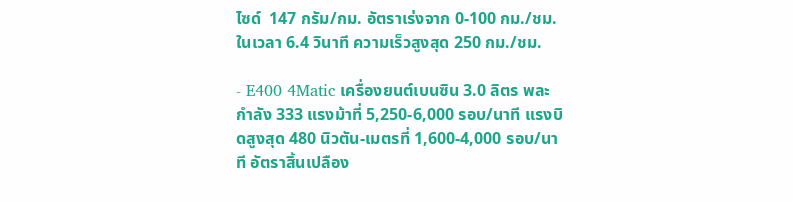ไซด์  147 กรัม/กม. อัตราเร่งจาก 0-100 กม./ชม. ในเวลา 6.4 วินาที ความเร็วสูงสุด 250 กม./ชม.

- E400 4Matic เครื่องยนต์เบนซิน 3.0 ลิตร พละกำลัง 333 แรงม้าที่ 5,250-6,000 รอบ/นาที แรงบิดสูงสุด 480 นิวตัน-เมตรที่ 1,600-4,000 รอบ/นาที อัตราสิ้นเปลือง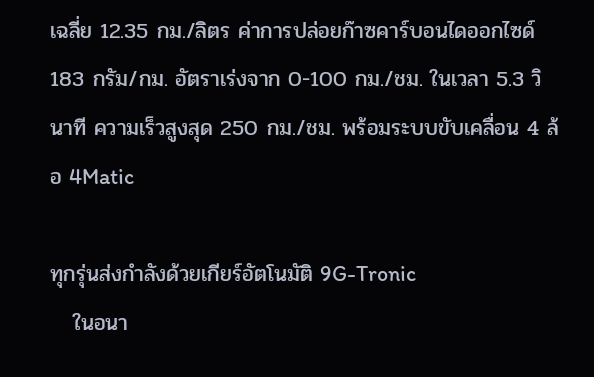เฉลี่ย 12.35 กม./ลิตร ค่าการปล่อยก๊าซคาร์บอนไดออกไซด์  183 กรัม/กม. อัตราเร่งจาก 0-100 กม./ชม. ในเวลา 5.3 วินาที ความเร็วสูงสุด 250 กม./ชม. พร้อมระบบขับเคลื่อน 4 ล้อ 4Matic

ทุกรุ่นส่งกำลังด้วยเกียร์อัตโนมัติ 9G-Tronic
   ในอนา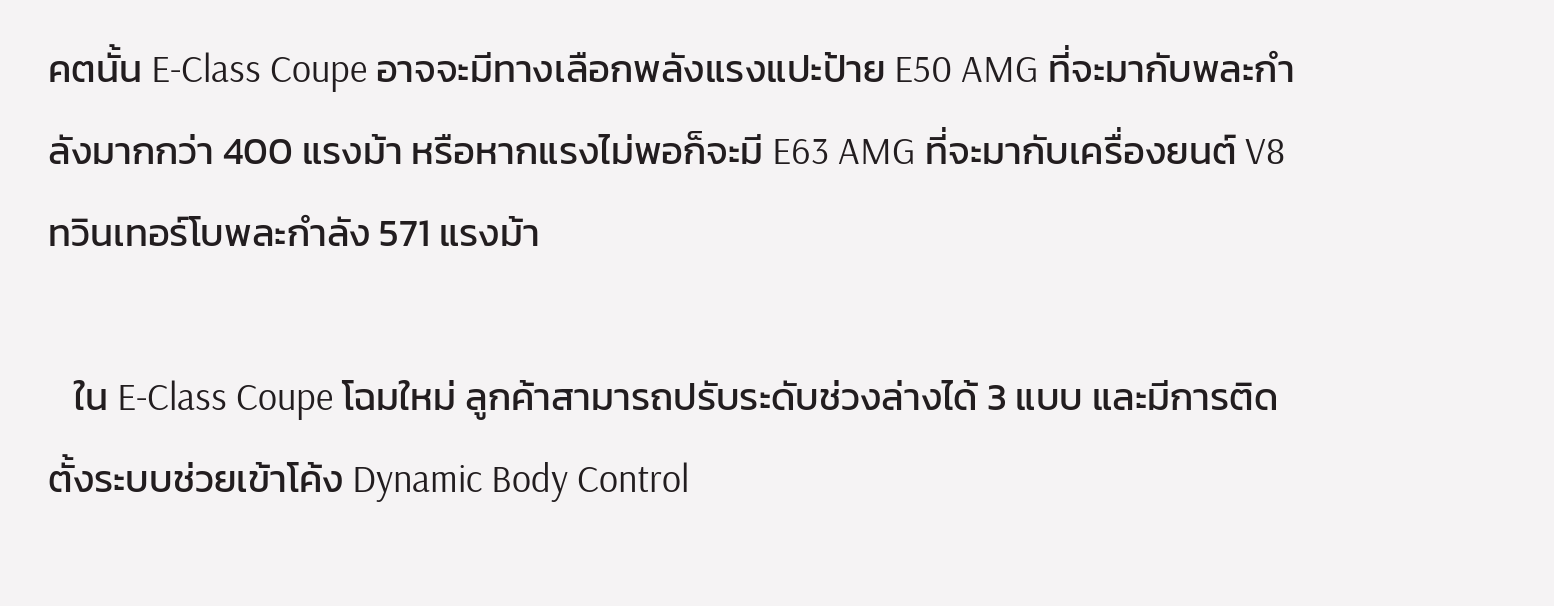คตนั้น E-Class Coupe อาจจะมีทางเลือกพลังแรงแปะป้าย E50 AMG ที่จะมากับพละกำลังมากกว่า 400 แรงม้า หรือหากแรงไม่พอก็จะมี E63 AMG ที่จะมากับเครื่องยนต์ V8 ทวินเทอร์โบพละกำลัง 571 แรงม้า

   ใน E-Class Coupe โฉมใหม่ ลูกค้าสามารถปรับระดับช่วงล่างได้ 3 แบบ และมีการติดตั้งระบบช่วยเข้าโค้ง Dynamic Body Control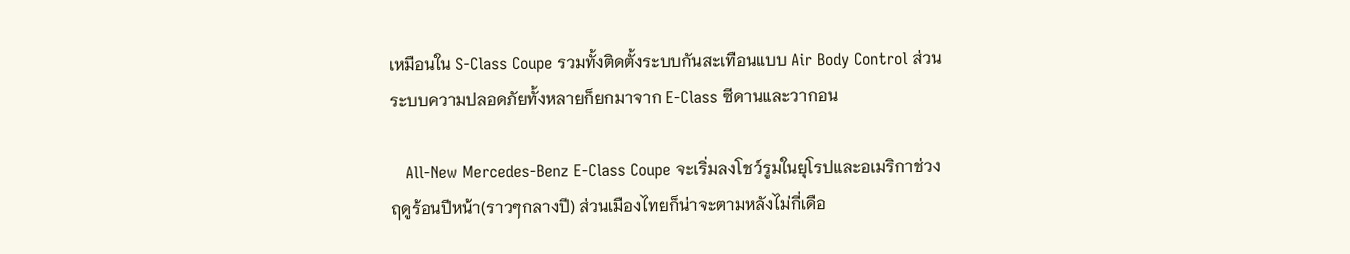เหมือนใน S-Class Coupe รวมทั้งติดตั้งระบบกันสะเทือนแบบ Air Body Control ส่วนระบบความปลอดภัยทั้งหลายก็ยกมาจาก E-Class ซีดานและวากอน

   All-New Mercedes-Benz E-Class Coupe จะเริ่มลงโชว์รูมในยุโรปและอเมริกาช่วงฤดูร้อนปีหน้า(ราวๆกลางปี) ส่วนเมืองไทยก็น่าจะตามหลังไม่กี่เดือ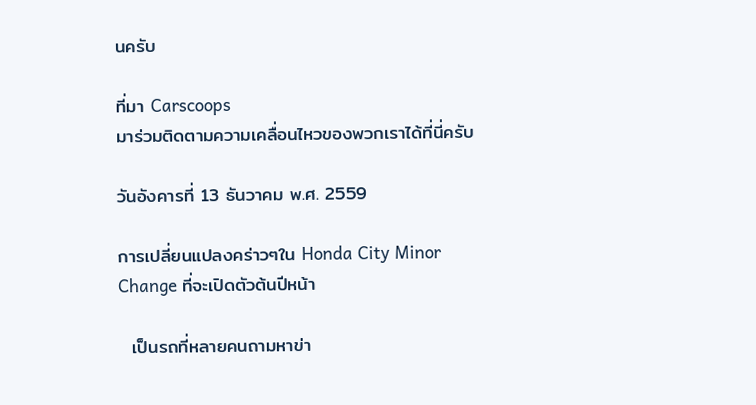นครับ

ที่มา Carscoops
มาร่วมติดตามความเคลื่อนไหวของพวกเราได้ที่นี่ครับ

วันอังคารที่ 13 ธันวาคม พ.ศ. 2559

การเปลี่ยนแปลงคร่าวๆใน Honda City Minor Change ที่จะเปิดตัวต้นปีหน้า

  เป็นรถที่หลายคนถามหาข่า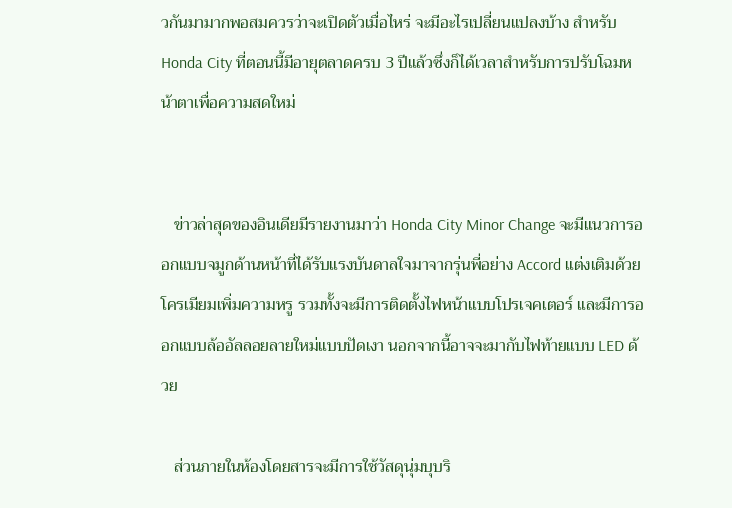วกันมามากพอสมควรว่าจะเปิดตัวเมื่อไหร่ จะมีอะไรเปลี่ยนแปลงบ้าง สำหรับ Honda City ที่ตอนนี้มีอายุตลาดครบ 3 ปีแล้วซึ่งก็ได้เวลาสำหรับการปรับโฉมหน้าตาเพื่อความสดใหม่


   ข่าวล่าสุดของอินเดียมีรายงานมาว่า Honda City Minor Change จะมีแนวการออกแบบจมูกด้านหน้าที่ได้รับแรงบันดาลใจมาจากรุ่นพี่อย่าง Accord แต่งเติมด้วยโครเมียมเพิ่มความหรู รวมทั้งจะมีการติดตั้งไฟหน้าแบบโปรเจคเตอร์ และมีการออกแบบล้ออัลลอยลายใหม่แบบปัดเงา นอกจากนี้อาจจะมากับไฟท้ายแบบ LED ด้วย

   ส่วนภายในห้องโดยสารจะมีการใช้วัสดุนุ่มบุบริ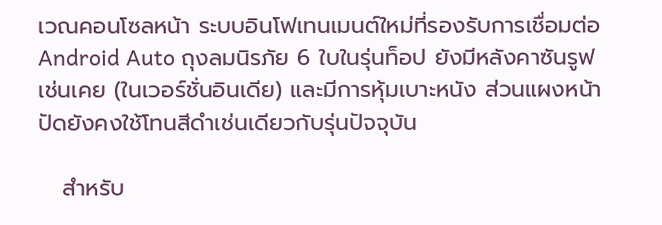เวณคอนโซลหน้า ระบบอินโฟเทนเมนต์ใหม่ที่รองรับการเชื่อมต่อ Android Auto ถุงลมนิรภัย 6 ใบในรุ่นท็อป ยังมีหลังคาซันรูฟเช่นเคย (ในเวอร์ชั่นอินเดีย) และมีการหุ้มเบาะหนัง ส่วนแผงหน้าปัดยังคงใช้โทนสีดำเช่นเดียวกับรุ่นปัจจุบัน

   สำหรับ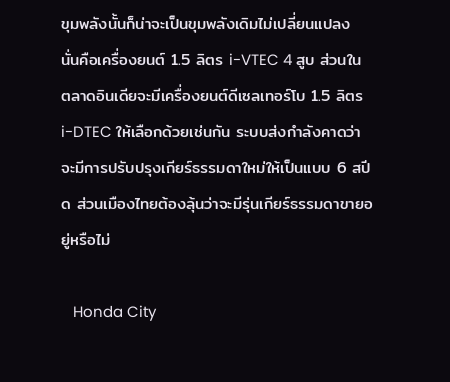ขุมพลังนั้นก็น่าจะเป็นขุมพลังเดิมไม่เปลี่ยนแปลง นั่นคือเครื่องยนต์ 1.5 ลิตร i-VTEC 4 สูบ ส่วนในตลาดอินเดียจะมีเครื่องยนต์ดีเซลเทอร์โบ 1.5 ลิตร i-DTEC ให้เลือกด้วยเช่นกัน ระบบส่งกำลังคาดว่าจะมีการปรับปรุงเกียร์ธรรมดาใหม่ให้เป็นแบบ 6 สปีด ส่วนเมืองไทยต้องลุ้นว่าจะมีรุ่นเกียร์ธรรมดาขายอยู่หรือไม่

   Honda City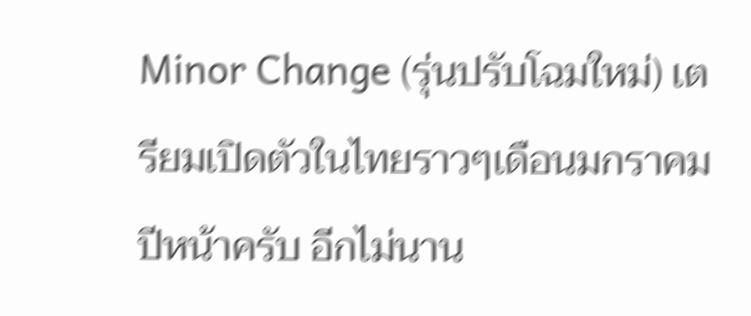Minor Change (รุ่นปรับโฉมใหม่) เตรียมเปิดตัวในไทยราวๆเดือนมกราคมปีหน้าครับ อีกไม่นาน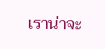เราน่าจะ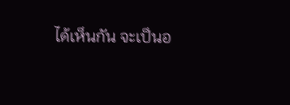ได้เห็นกัน จะเป็นอ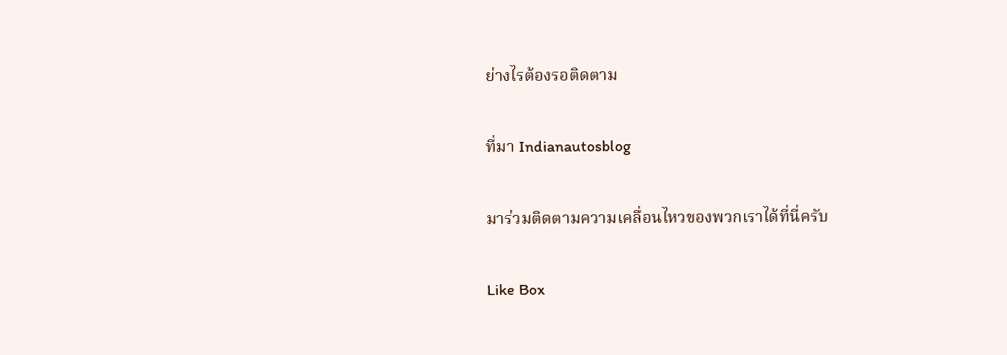ย่างไรต้องรอติดตาม

ที่มา Indianautosblog

มาร่วมติดตามความเคลื่อนไหวของพวกเราได้ที่นี่ครับ

Like Box